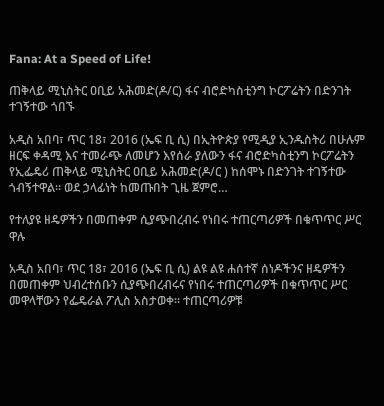Fana: At a Speed of Life!

ጠቅላይ ሚኒስትር ዐቢይ አሕመድ(ዶ/ር) ፋና ብሮድካስቲንግ ኮርፖሬትን በድንገት ተገኝተው ጎበኙ

አዲስ አበባ፣ ጥር 18፣ 2016 (ኤፍ ቢ ሲ) በኢትዮጵያ የሚዲያ ኢንዱስትሪ በሁሉም ዘርፍ ቀዳሚ እና ተመራጭ ለመሆን እየሰራ ያለውን ፋና ብሮድካስቲንግ ኮርፖሬትን የኢፌዴሪ ጠቅላይ ሚኒስትር ዐቢይ አሕመድ(ዶ/ር ) ከሰሞኑ በድንገት ተገኝተው ጎብኝተዋል፡፡ ወደ ኃላፊነት ከመጡበት ጊዜ ጀምሮ…

የተለያዩ ዘዴዎችን በመጠቀም ሲያጭበረብሩ የነበሩ ተጠርጣሪዎች በቁጥጥር ሥር ዋሉ

አዲስ አበባ፣ ጥር 18፣ 2016 (ኤፍ ቢ ሲ) ልዩ ልዩ ሐሰተኛ ሰነዶችንና ዘዴዎችን በመጠቀም ህብረተሰቡን ሲያጭበረብሩና የነበሩ ተጠርጣሪዎች በቁጥጥር ሥር መዋላቸውን የፌዴራል ፖሊስ አስታወቀ፡፡ ተጠርጣሪዎቹ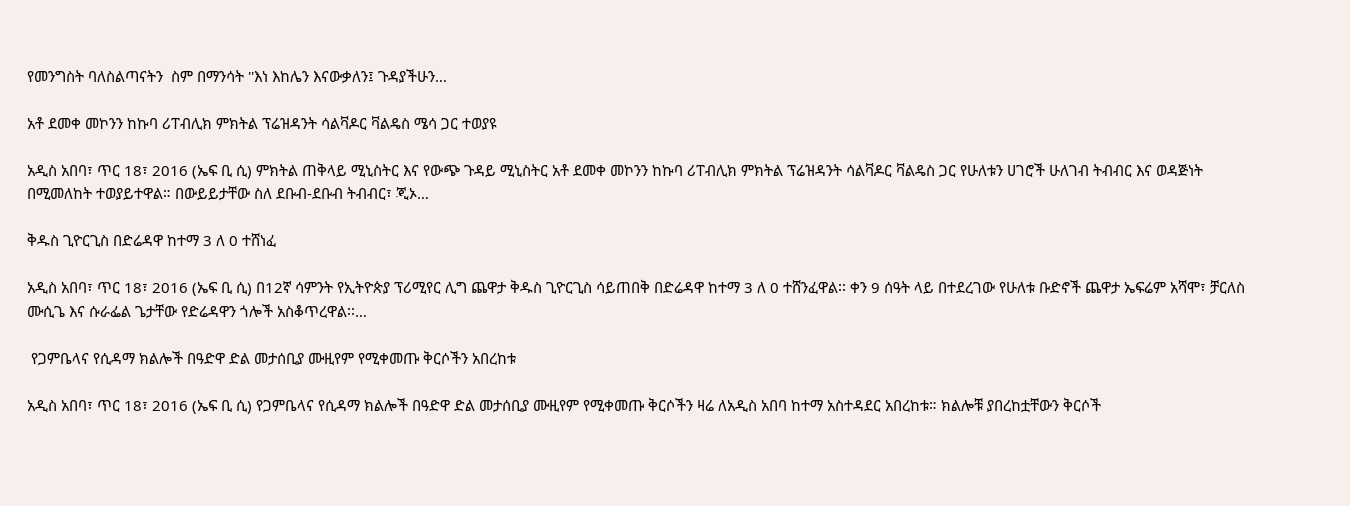የመንግስት ባለስልጣናትን  ስም በማንሳት ''እነ እከሌን እናውቃለን፤ ጉዳያችሁን…

አቶ ደመቀ መኮንን ከኩባ ሪፐብሊክ ምክትል ፕሬዝዳንት ሳልቫዶር ቫልዴስ ሜሳ ጋር ተወያዩ

አዲስ አበባ፣ ጥር 18፣ 2016 (ኤፍ ቢ ሲ) ምክትል ጠቅላይ ሚኒስትር እና የውጭ ጉዳይ ሚኒስትር አቶ ደመቀ መኮንን ከኩባ ሪፐብሊክ ምክትል ፕሬዝዳንት ሳልቫዶር ቫልዴስ ጋር የሁለቱን ሀገሮች ሁለገብ ትብብር እና ወዳጅነት በሚመለከት ተወያይተዋል። በውይይታቸው ስለ ደቡብ-ደቡብ ትብብር፣ ጂኦ…

ቅዱስ ጊዮርጊስ በድሬዳዋ ከተማ 3 ለ 0 ተሸነፈ

አዲስ አበባ፣ ጥር 18፣ 2016 (ኤፍ ቢ ሲ) በ12ኛ ሳምንት የኢትዮጵያ ፕሪሚየር ሊግ ጨዋታ ቅዱስ ጊዮርጊስ ሳይጠበቅ በድሬዳዋ ከተማ 3 ለ 0 ተሸንፈዋል፡፡ ቀን 9 ሰዓት ላይ በተደረገው የሁለቱ ቡድኖች ጨዋታ ኤፍሬም አሻሞ፣ ቻርለስ ሙሲጌ እና ሱራፌል ጌታቸው የድሬዳዋን ጎሎች አስቆጥረዋል፡፡…

 የጋምቤላና የሲዳማ ክልሎች በዓድዋ ድል መታሰቢያ ሙዚየም የሚቀመጡ ቅርሶችን አበረከቱ

አዲስ አበባ፣ ጥር 18፣ 2016 (ኤፍ ቢ ሲ) የጋምቤላና የሲዳማ ክልሎች በዓድዋ ድል መታሰቢያ ሙዚየም የሚቀመጡ ቅርሶችን ዛሬ ለአዲስ አበባ ከተማ አስተዳደር አበረከቱ። ክልሎቹ ያበረከቷቸውን ቅርሶች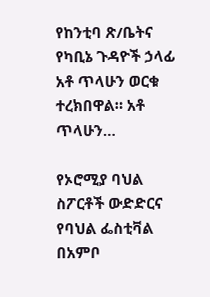የከንቲባ ጽ/ቤትና የካቢኔ ጉዳዮች ኃላፊ አቶ ጥላሁን ወርቁ ተረክበዋል። አቶ ጥላሁን…

የኦሮሚያ ባህል ስፖርቶች ውድድርና የባህል ፌስቲቫል በአምቦ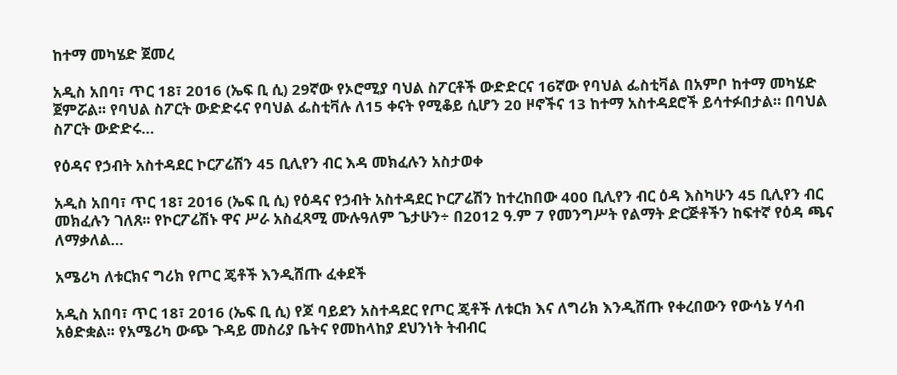ከተማ መካሄድ ጀመረ

አዲስ አበባ፣ ጥር 18፣ 2016 (ኤፍ ቢ ሲ) 29ኛው የኦሮሚያ ባህል ስፖርቶች ውድድርና 16ኛው የባህል ፌስቲቫል በአምቦ ከተማ መካሄድ ጀምሯል፡፡ የባህል ስፖርት ውድድሩና የባህል ፌስቲቫሉ ለ15 ቀናት የሚቆይ ሲሆን 20 ዞኖችና 13 ከተማ አስተዳደሮች ይሳተፉበታል። በባህል ስፖርት ውድድሩ…

የዕዳና የኃብት አስተዳደር ኮርፖሬሽን 45 ቢሊየን ብር እዳ መክፈሉን አስታወቀ

አዲስ አበባ፣ ጥር 18፣ 2016 (ኤፍ ቢ ሲ) የዕዳና የኃብት አስተዳደር ኮርፖሬሽን ከተረከበው 400 ቢሊየን ብር ዕዳ እስካሁን 45 ቢሊየን ብር መክፈሉን ገለጸ፡፡ የኮርፖሬሽኑ ዋና ሥራ አስፈጻሚ ሙሉዓለም ጌታሁን÷ በ2012 ዓ.ም 7 የመንግሥት የልማት ድርጅቶችን ከፍተኛ የዕዳ ጫና ለማቃለል…

አሜሪካ ለቱርክና ግሪክ የጦር ጄቶች እንዲሸጡ ፈቀደች

አዲስ አበባ፣ ጥር 18፣ 2016 (ኤፍ ቢ ሲ) የጆ ባይደን አስተዳደር የጦር ጄቶች ለቱርክ እና ለግሪክ እንዲሸጡ የቀረበውን የውሳኔ ሃሳብ አፅድቋል፡፡ የአሜሪካ ውጭ ጉዳይ መስሪያ ቤትና የመከላከያ ደህንነት ትብብር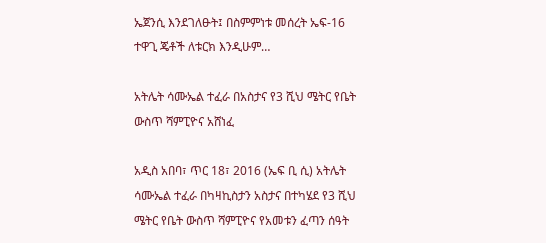ኤጀንሲ እንደገለፁት፤ በስምምነቱ መሰረት ኤፍ-16 ተዋጊ ጄቶች ለቱርክ እንዲሁም…

አትሌት ሳሙኤል ተፈራ በአስታና የ3 ሺህ ሜትር የቤት ውስጥ ሻምፒዮና አሸነፈ

አዲስ አበባ፣ ጥር 18፣ 2016 (ኤፍ ቢ ሲ) አትሌት ሳሙኤል ተፈራ በካዛኪስታን አስታና በተካሄደ የ3 ሺህ ሜትር የቤት ውስጥ ሻምፒዮና የአመቱን ፈጣን ሰዓት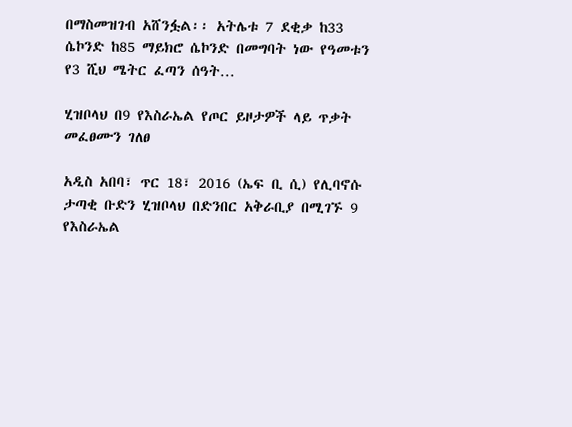በማስመዝገብ አሸንፏል፡፡ አትሌቱ 7 ደቂቃ ከ33 ሴኮንድ ከ85 ማይክሮ ሴኮንድ በመግባት ነው የዓመቱን የ3 ሺህ ሜትር ፈጣን ሰዓት…

ሂዝቦላህ በ9 የእስራኤል የጦር ይዞታዎች ላይ ጥቃት መፈፀሙን ገለፀ

አዲስ አበባ፣ ጥር 18፣ 2016 (ኤፍ ቢ ሲ) የሊባኖሱ ታጣቂ ቡድን ሂዝቦላህ በድንበር አቅራቢያ በሚገኙ 9 የእስራኤል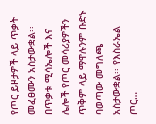የጦር ይዞታዎች ላይ ጥቃት መፈፀሙን አስታውቋል፡፡ በጥቃቱ ሚሳኤሎች እና ሌሎች የጦር መሳሪያዎችን ጥቅም ላይ ማዋሉንም ቡድኑ ባወጣው መግለጫ አስታውቋል፡፡ የእስራኤል ጦር…